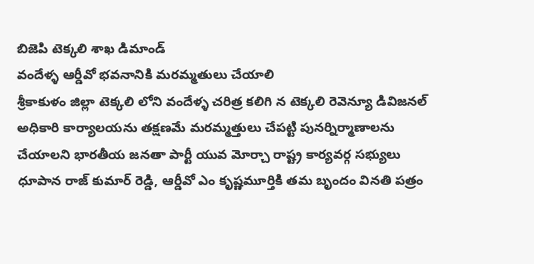బిజెపి టెక్కలి శాఖ డిమాండ్
వందేళ్ళ ఆర్డీవో భవనానికి మరమ్మతులు చేయాలి
శ్రీకాకుళం జిల్లా టెక్కలి లోని వందేళ్ళ చరిత్ర కలిగి న టెక్కలి రెవెన్యూ డివిజనల్ అధికారి కార్యాలయను తక్షణమే మరమ్మత్తులు చేపట్టి పునర్నిర్మాణాలను చేయాలని భారతీయ జనతా పార్టీ యువ మోర్చా రాష్ట్ర కార్యవర్గ సభ్యులు ధూపాన రాజ్ కుమార్ రెడ్డి, ఆర్డీవో ఎం కృష్ణమూర్తికి తమ బృందం వినతి పత్రం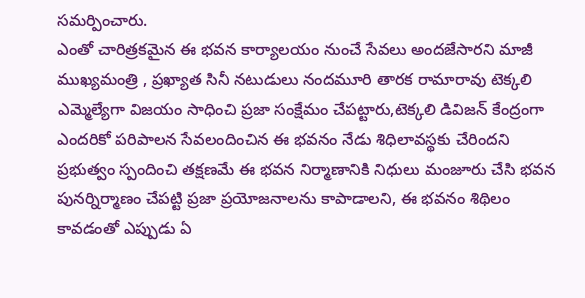సమర్పించారు.
ఎంతో చారిత్రకమైన ఈ భవన కార్యాలయం నుంచే సేవలు అందజేసారని మాజీ ముఖ్యమంత్రి , ప్రఖ్యాత సినీ నటుడులు నందమూరి తారక రామారావు టెక్కలి ఎమ్మెల్యేగా విజయం సాధించి ప్రజా సంక్షేమం చేపట్టారు,టెక్కలి డివిజన్ కేంద్రంగా ఎందరికో పరిపాలన సేవలందించిన ఈ భవనం నేడు శిధిలావస్థకు చేరిందని ప్రభుత్వం స్పందించి తక్షణమే ఈ భవన నిర్మాణానికి నిధులు మంజూరు చేసి భవన పునర్నిర్మాణం చేపట్టి ప్రజా ప్రయోజనాలను కాపాడాలని, ఈ భవనం శిథిలం కావడంతో ఎప్పుడు ఏ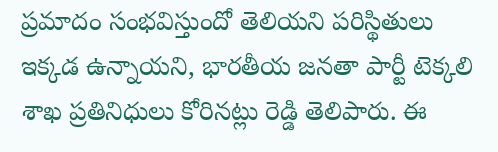ప్రమాదం సంభవిస్తుందో తెలియని పరిస్థితులు ఇక్కడ ఉన్నాయని, భారతీయ జనతా పార్టీ టెక్కలి శాఖ ప్రతినిధులు కోరినట్లు రెడ్డి తెలిపారు. ఈ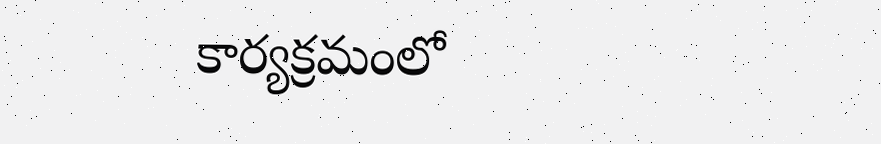కార్యక్రమంలో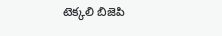టెక్కలి బిజెపి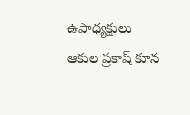ఉపాధ్యక్షులు ఆకుల ప్రకాష్ కూన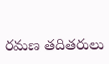రమణ తదితరులు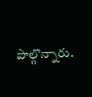పాల్గొన్నారు.